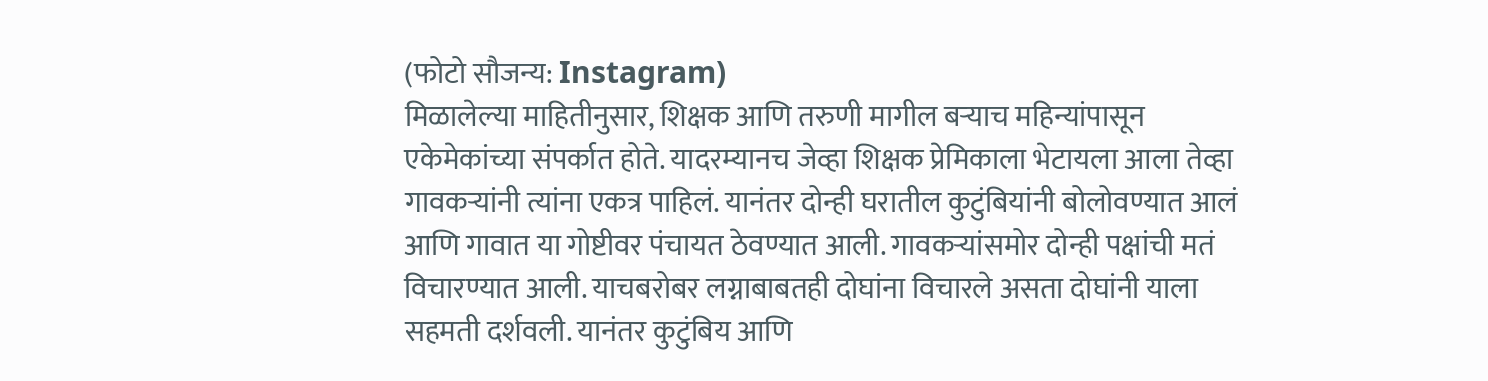(फोटो सौजन्य: Instagram)
मिळालेल्या माहितीनुसार, शिक्षक आणि तरुणी मागील बऱ्याच महिन्यांपासून एकेमेकांच्या संपर्कात होते. यादरम्यानच जेव्हा शिक्षक प्रेमिकाला भेटायला आला तेव्हा गावकऱ्यांनी त्यांना एकत्र पाहिलं. यानंतर दोन्ही घरातील कुटुंबियांनी बोलोवण्यात आलं आणि गावात या गोष्टीवर पंचायत ठेवण्यात आली. गावकऱ्यांसमोर दोन्ही पक्षांची मतं विचारण्यात आली. याचबरोबर लग्नाबाबतही दोघांना विचारले असता दोघांनी याला सहमती दर्शवली. यानंतर कुटुंबिय आणि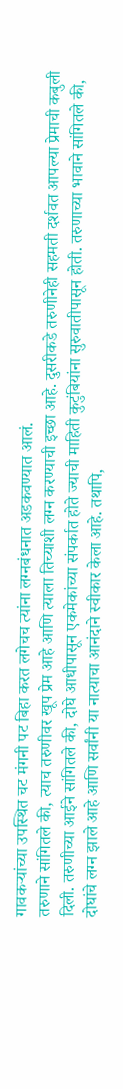गावकऱ्यांच्या उपस्थित चट मंगनी पट बिहा करत लगेचच त्यांना लग्नबंधनात अडकवण्यात आलं.
तरुणाने सांगितले की, त्याच तरुणीवर खूप प्रेम आहे आणि त्याला तिच्याशी लग्न करण्याची इच्छा आहे. दुसरीकडे तरुणीनेही सहमती दर्शवत आपल्या प्रेमाची कबुली दिली. तरुणीच्या आईने सांगितले की, दोघे आधीपासून एकमेकांच्या संपर्कात होते ज्याची माहिती कुटुंबियांना सुरुवातीपासून होती. तरुणाच्या भावाने सांगितले की, दोघांचे लग्न झाले आहे आणि सर्वांनी या नात्याचा आनंदाने स्वीकार केला आहे. तथापि,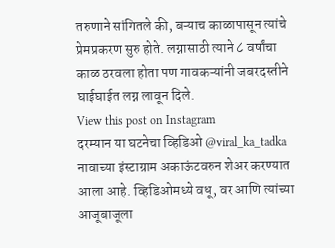तरुणाने सांगितले की, बऱ्याच काळापासून त्यांचे प्रेमप्रकरण सुरु होते. लग्नासाठी त्याने ८ वर्षांचा काळ ठरवला होता पण गावकऱ्यांनी जबरदस्तीने घाईघाईत लग्न लावून दिले.
View this post on Instagram
दरम्यान या घटनेचा व्हिडिओ @viral_ka_tadka नावाच्या इंस्टाग्राम अकाऊंटवरुन शेअर करण्यात आला आहे. व्हिडिओमध्ये वधू, वर आणि त्यांच्या आजूबाजूला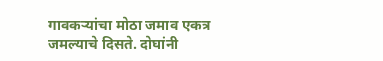गावकऱ्यांचा मोठा जमाव एकत्र जमल्याचे दिसते. दोघांनी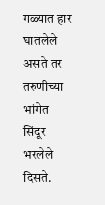गळ्यात हार घातलेले असते तर तरुणीच्या भांगेत सिंदूर भरलेले दिसते.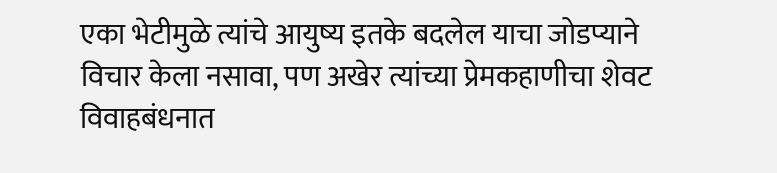एका भेटीमुळे त्यांचे आयुष्य इतके बदलेल याचा जोडप्याने विचार केला नसावा, पण अखेर त्यांच्या प्रेमकहाणीचा शेवट विवाहबंधनात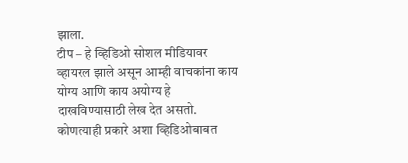झाला.
टीप – हे व्हिडिओ सोशल मीडियावर व्हायरल झाले असून आम्ही वाचकांना काय योग्य आणि काय अयोग्य हे दाखविण्यासाठी लेख देत असतो. कोणत्याही प्रकारे अशा व्हिडिओबाबत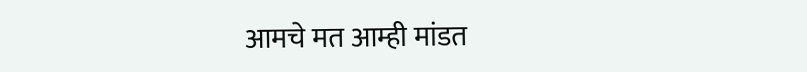आमचे मत आम्ही मांडत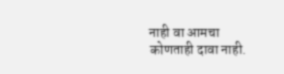नाही वा आमचा कोणताही दावा नाही.